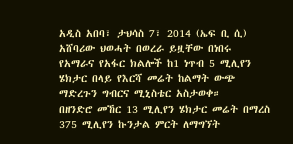አዲስ አበባ፣ ታህሳስ 7፣ 2014 (ኤፍ ቢ ሲ) አሸባሪው ህወሓት በወረራ ይዟቸው በነበሩ የአማራና የአፋር ክልሎች ከ1 ነጥብ 5 ሚሊየን ሄክታር በላይ የእርሻ መሬት ከልማት ውጭ ማድረጉን ግብርና ሚኒስቴር አስታወቀ።
በዘንድሮ መኸር 13 ሚሊየን ሄክታር መሬት በማረስ 375 ሚሊየን ኩንታል ምርት ለማግኘት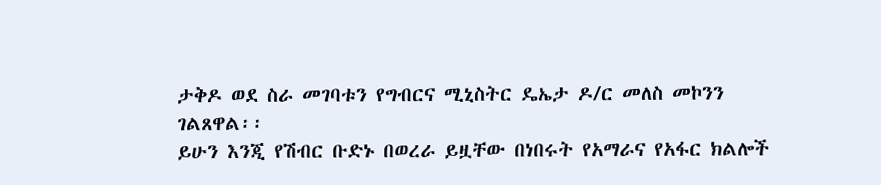ታቅዶ ወደ ስራ መገባቱን የግብርና ሚኒስትር ዴኤታ ዶ/ር መለስ መኮንን ገልጸዋል፡፡
ይሁን እንጂ የሽብር ቡድኑ በወረራ ይዟቸው በነበሩት የአማራና የአፋር ክልሎች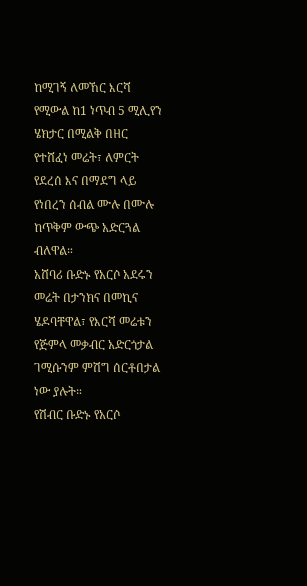ከሚገኝ ለመኸር እርሻ የሚውል ከ1 ነጥብ 5 ሚሊየን ሄክታር በሚልቅ በዘር የተሸፈነ መሬት፣ ለምርት የደረሰ እና በማደግ ላይ የነበረን ሰብል ሙሉ በሙሉ ከጥቅም ውጭ አድርጓል ብለዋል።
አሸባሪ ቡድኑ የአርሶ አደሩን መሬት በታንክና በመኪና ሄዶባቸዋል፣ የእርሻ መሬቱን የጅምላ መቃብር አድርጎታል ገሚሱንም ምሽግ ሰርቶበታል ነው ያሉት።
የሽብር ቡድኑ የአርሶ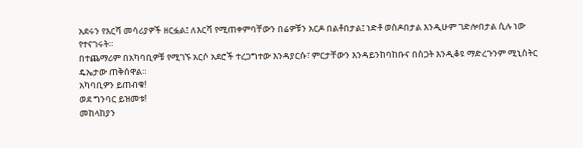አደሩን የእርሻ መሳሪያዎች ዘርፏል፤ ለእርሻ የሚጠቀምባቸውን በሬዎቹን አርዶ በልቶበታል፤ ነድቶ ወስዶበታል እንዲሁም ገድሎበታል ሲሉ ነው የተናገሩት።
በተጨማሪም በአካባቢዎቹ የሚገኙ አርሶ አደሮች ተረጋግተው እንዳያርሱ፣ ምርታቸውን እንዳይንከባከቡና በስጋት እንዲቆዩ ማድረጉንም ሚኒስትር ዴኤታው ጠቅሰዋል።
አካባቢዎን ይጠብቁ!
ወደ ግንባር ይዝመቱ!
መከላከያን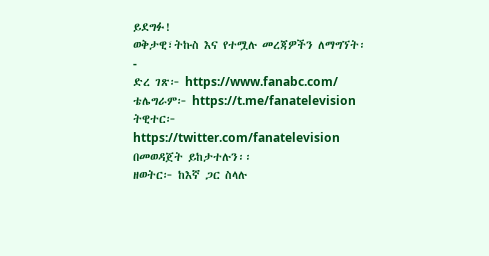ይደግፉ!
ወቅታዊ፣ትኩስ እና የተሟሉ መረጃዎችን ለማግኘት፡-
ድረ ገጽ፦ https://www.fanabc.com/
ቴሌግራም፦ https://t.me/fanatelevision
ትዊተር፦ https://twitter.com/fanatelevision በመወዳጀት ይከታተሉን፡፡
ዘወትር፦ ከእኛ ጋር ስላሉ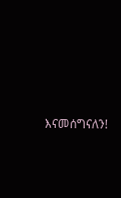እናመሰግናለን!